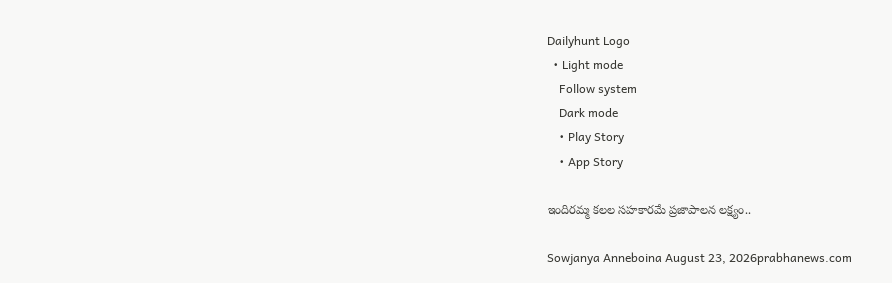Dailyhunt Logo
  • Light mode
    Follow system
    Dark mode
    • Play Story
    • App Story

ఇందిరమ్మ కలల సహకారమే ప్రజాపాలన లక్ష్యం..

Sowjanya Anneboina August 23, 2026prabhanews.com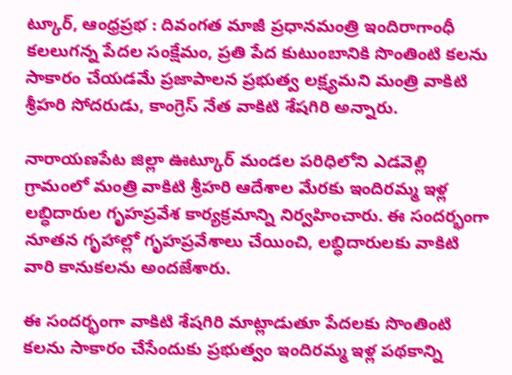ట్కూర్, ఆంధ్రప్రభ : దివంగత మాజీ ప్రధానమంత్రి ఇందిరాగాంధీ కలలుగన్న పేదల సంక్షేమం, ప్రతి పేద కుటుంబానికి సొంతింటి కలను సాకారం చేయడమే ప్రజాపాలన ప్రభుత్వ లక్ష్యమని మంత్రి వాకిటి శ్రీహరి సోదరుడు, కాంగ్రెస్ నేత వాకిటి శేషగిరి అన్నారు.

నారాయణపేట జిల్లా ఊట్కూర్ మండల పరిధిలోని ఎడవెల్లి గ్రామంలో మంత్రి వాకిటి శ్రీహరి ఆదేశాల మేరకు ఇందిరమ్మ ఇళ్ల లబ్ధిదారుల గృహప్రవేశ కార్యక్రమాన్ని నిర్వహించారు. ఈ సందర్భంగా నూతన గృహాల్లో గృహప్రవేశాలు చేయించి, లబ్ధిదారులకు వాకిటి వారి కానుకలను అందజేశారు.

ఈ సందర్భంగా వాకిటి శేషగిరి మాట్లాడుతూ పేదలకు సొంతింటి కలను సాకారం చేసేందుకు ప్రభుత్వం ఇందిరమ్మ ఇళ్ల పథకాన్ని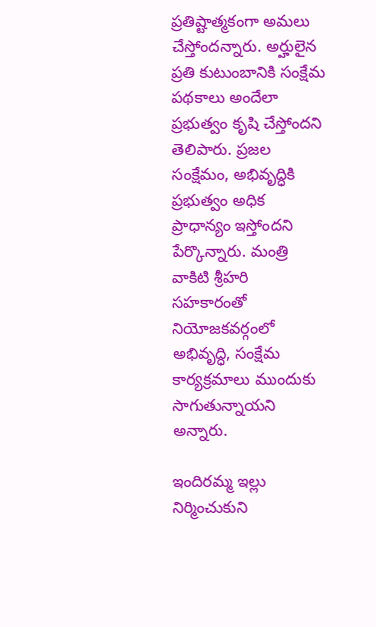ప్రతిష్టాత్మకంగా అమలు చేస్తోందన్నారు. అర్హులైన ప్రతి కుటుంబానికి సంక్షేమ పథకాలు అందేలా ప్రభుత్వం కృషి చేస్తోందని తెలిపారు. ప్రజల సంక్షేమం, అభివృద్ధికి ప్రభుత్వం అధిక ప్రాధాన్యం ఇస్తోందని పేర్కొన్నారు. మంత్రి వాకిటి శ్రీహరి సహకారంతో నియోజకవర్గంలో అభివృద్ధి, సంక్షేమ కార్యక్రమాలు ముందుకు సాగుతున్నాయని అన్నారు.

ఇందిరమ్మ ఇల్లు నిర్మించుకుని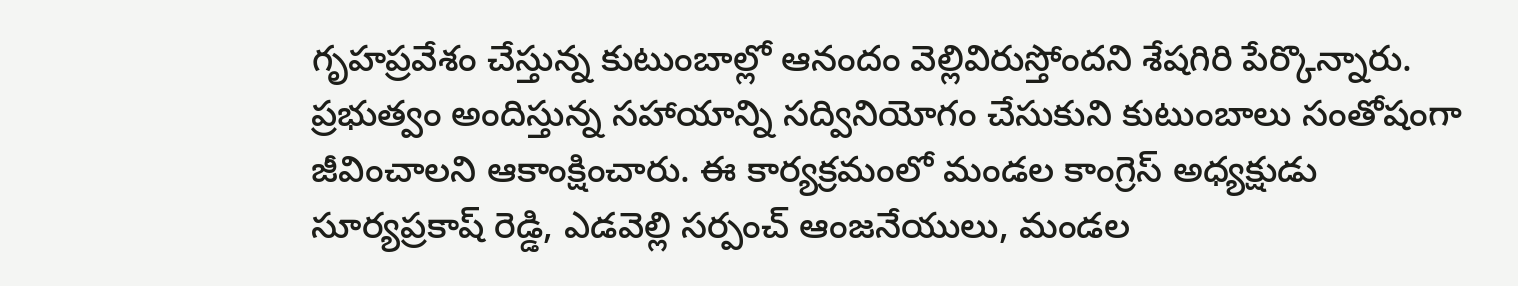గృహప్రవేశం చేస్తున్న కుటుంబాల్లో ఆనందం వెల్లివిరుస్తోందని శేషగిరి పేర్కొన్నారు. ప్రభుత్వం అందిస్తున్న సహాయాన్ని సద్వినియోగం చేసుకుని కుటుంబాలు సంతోషంగా జీవించాలని ఆకాంక్షించారు. ఈ కార్యక్రమంలో మండల కాంగ్రెస్ అధ్యక్షుడు సూర్యప్రకాష్ రెడ్డి, ఎడవెల్లి సర్పంచ్ ఆంజనేయులు, మండల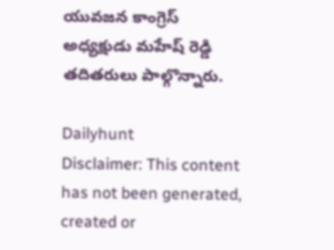యువజన కాంగ్రెస్ అధ్యక్షుడు మహేష్ రెడ్డి తదితరులు పాల్గొన్నారు.

Dailyhunt
Disclaimer: This content has not been generated, created or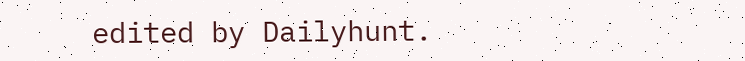edited by Dailyhunt.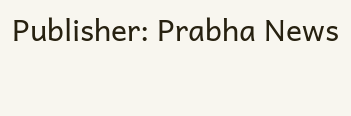Publisher: Prabha News